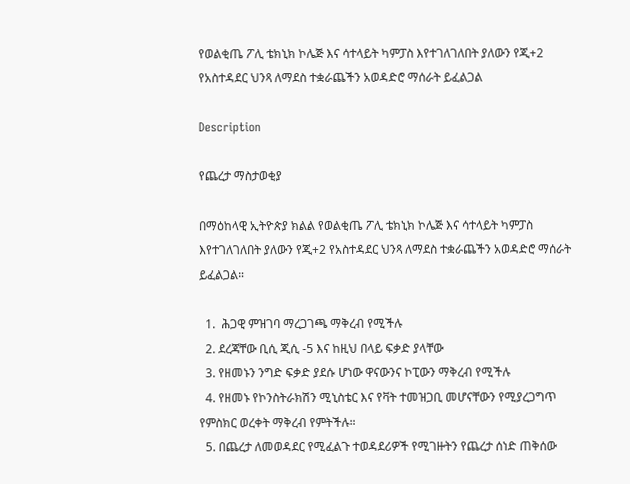የወልቂጤ ፖሊ ቴክኒክ ኮሌጅ እና ሳተላይት ካምፓስ እየተገለገለበት ያለውን የጂ+2 የአስተዳደር ህንጻ ለማደስ ተቋራጨችን አወዳድሮ ማሰራት ይፈልጋል

Description

የጨረታ ማስታወቂያ

በማዕከላዊ ኢትዮጵያ ክልል የወልቂጤ ፖሊ ቴክኒክ ኮሌጅ እና ሳተላይት ካምፓስ እየተገለገለበት ያለውን የጂ+2 የአስተዳደር ህንጻ ለማደስ ተቋራጨችን አወዳድሮ ማሰራት ይፈልጋል።

  1.  ሕጋዊ ምዝገባ ማረጋገጫ ማቅረብ የሚችሉ
  2. ደረጃቸው ቢሲ ጂሲ -5 እና ከዚህ በላይ ፍቃድ ያላቸው
  3. የዘመኑን ንግድ ፍቃድ ያደሱ ሆነው ዋናውንና ኮፒውን ማቅረብ የሚችሉ
  4. የዘመኑ የኮንስትራክሽን ሚኒስቴር እና የቫት ተመዝጋቢ መሆናቸውን የሚያረጋግጥ የምስክር ወረቀት ማቅረብ የምትችሉ።
  5. በጨረታ ለመወዳደር የሚፈልጉ ተወዳደሪዎች የሚገዙትን የጨረታ ሰነድ ጠቅሰው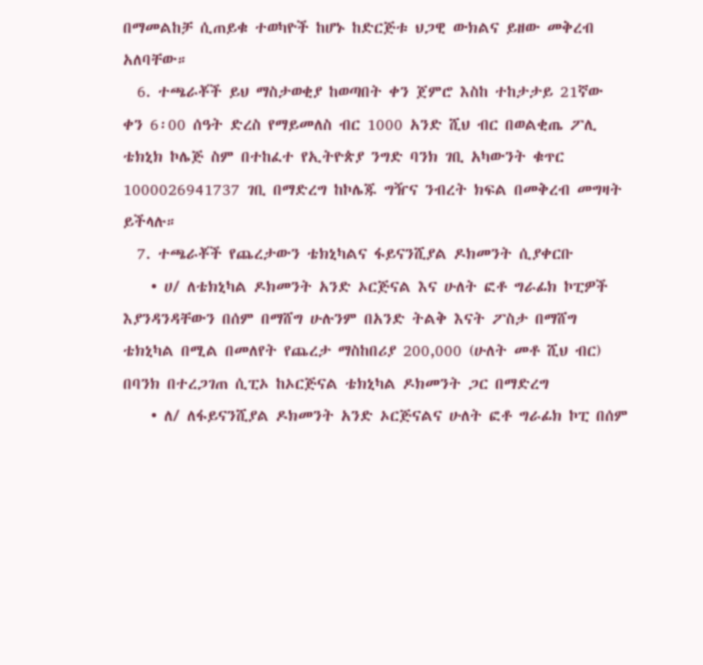በማመልከቻ ሲጠይቁ ተወካዮች ከሆኑ ከድርጅቱ ህጋዊ ውክልና ይዘው መቅረብ አለባቸው።
  6. ተጫራቾች ይህ ማስታወቂያ ከወጣበት ቀን ጀምሮ እስከ ተከታታይ 21ኛው ቀን 6፡00 ሰዓት ድረስ የማይመለስ ብር 1000 አንድ ሺህ ብር በወልቂጤ ፖሊ ቴክኒክ ኮሌጅ ስም በተከፈተ የኢትዮጵያ ንግድ ባንክ ገቢ አካውንት ቁጥር 1000026941737 ገቢ በማድረግ ከኮሌጁ ግዥና ንብረት ክፍል በመቅረብ መግዛት ይችላሉ።
  7. ተጫራቾች የጨረታውን ቴክኒካልና ፋይናንሺያል ዶክመንት ሲያቀርቡ
    • ሀ/ ለቴክኒካል ዶክመንት አንድ ኦርጅናል እና ሁለት ፎቶ ግራፊክ ኮፒዎች እያንዳንዳቸውን በሰም በማሸግ ሁሉንም በአንድ ትልቅ እናት ፖስታ በማሸግ ቴክኒካል በሚል በመለየት የጨረታ ማስከበሪያ 200,000 (ሁለት መቶ ሺህ ብር) በባንክ በተረጋገጠ ሲፒኦ ከኦርጅናል ቴክኒካል ዶክመንት ጋር በማድረግ
    • ለ/ ለፋይናንሺያል ዶክመንት አንድ ኦርጅናልና ሁለት ፎቶ ግራፊክ ኮፒ በሰም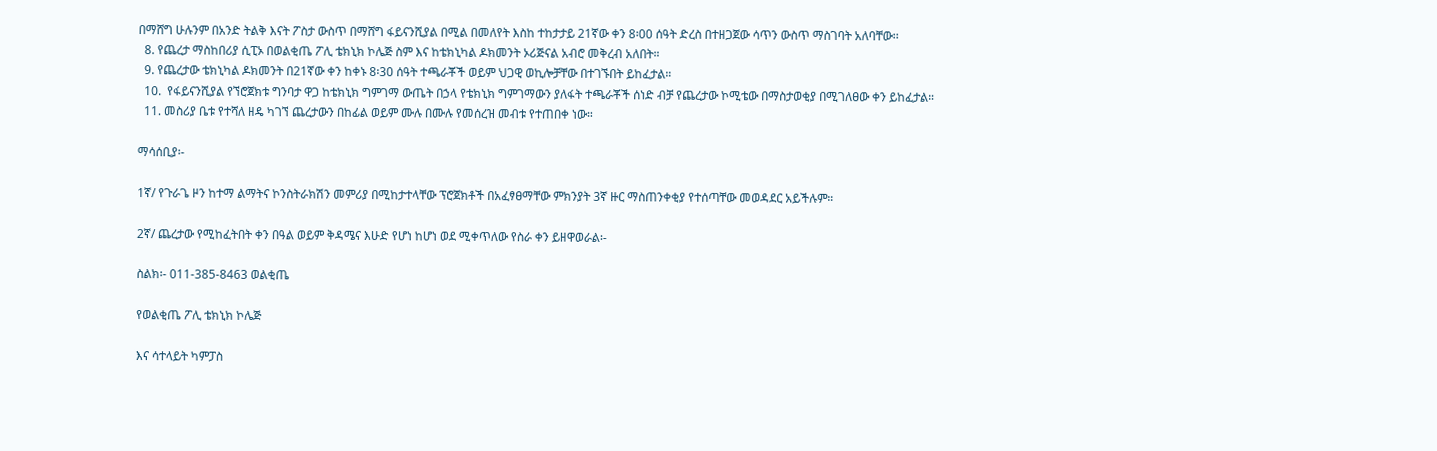በማሸግ ሁሉንም በአንድ ትልቅ እናት ፖስታ ውስጥ በማሸግ ፋይናንሺያል በሚል በመለየት እስከ ተከታታይ 21ኛው ቀን 8፡00 ሰዓት ድረስ በተዘጋጀው ሳጥን ውስጥ ማስገባት አለባቸው፡፡
  8. የጨረታ ማስከበሪያ ሲፒኦ በወልቂጤ ፖሊ ቴክኒክ ኮሌጅ ስም እና ከቴክኒካል ዶክመንት ኦሪጅናል አብሮ መቅረብ አለበት።
  9. የጨረታው ቴክኒካል ዶክመንት በ21ኛው ቀን ከቀኑ 8፡30 ሰዓት ተጫራቾች ወይም ህጋዊ ወኪሎቻቸው በተገኙበት ይከፈታል።
  10.  የፋይናንሺያል የኘሮጀክቱ ግንባታ ዋጋ ከቴክኒክ ግምገማ ውጤት በኃላ የቴክኒክ ግምገማውን ያለፋት ተጫራቾች ሰነድ ብቻ የጨረታው ኮሚቴው በማስታወቂያ በሚገለፀው ቀን ይከፈታል።
  11. መስሪያ ቤቱ የተሻለ ዘዴ ካገኘ ጨረታውን በከፊል ወይም ሙሉ በሙሉ የመሰረዝ መብቱ የተጠበቀ ነው።

ማሳሰቢያ፡-

1ኛ/ የጉራጌ ዞን ከተማ ልማትና ኮንስትራክሽን መምሪያ በሚከታተላቸው ፕሮጀክቶች በአፈፃፀማቸው ምክንያት 3ኛ ዙር ማስጠንቀቂያ የተሰጣቸው መወዳደር አይችሉም።

2ኛ/ ጨረታው የሚከፈትበት ቀን በዓል ወይም ቅዳሜና እሁድ የሆነ ከሆነ ወደ ሚቀጥለው የስራ ቀን ይዘዋወራል፡-

ስልክ፡- 011-385-8463 ወልቂጤ

የወልቂጤ ፖሊ ቴክኒክ ኮሌጅ

እና ሳተላይት ካምፓስ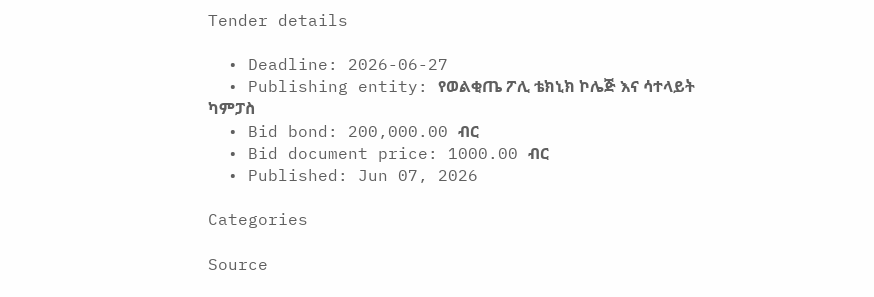Tender details

  • Deadline: 2026-06-27
  • Publishing entity: የወልቂጤ ፖሊ ቴክኒክ ኮሌጅ እና ሳተላይት ካምፓስ
  • Bid bond: 200,000.00 ብር
  • Bid document price: 1000.00 ብር
  • Published: Jun 07, 2026

Categories

Source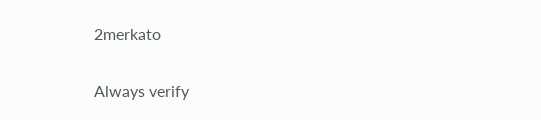2merkato

Always verify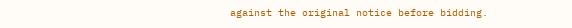against the original notice before bidding.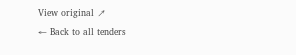View original ↗
← Back to all tenders